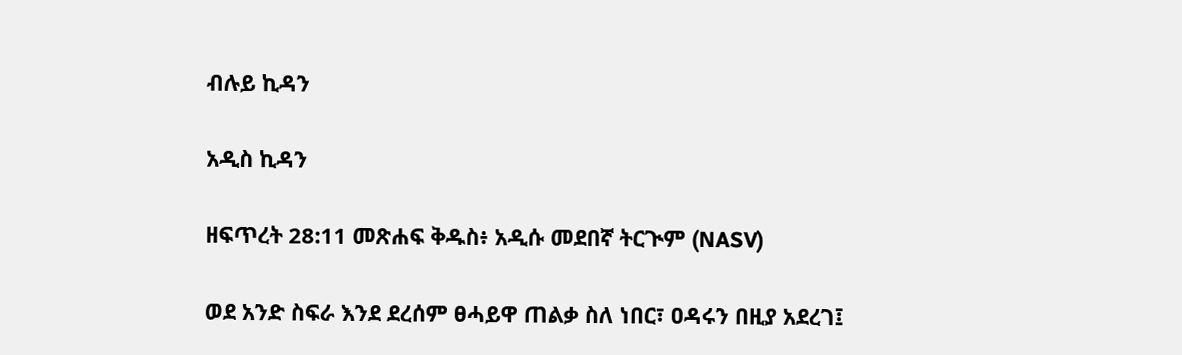ብሉይ ኪዳን

አዲስ ኪዳን

ዘፍጥረት 28:11 መጽሐፍ ቅዱስ፥ አዲሱ መደበኛ ትርጒም (NASV)

ወደ አንድ ስፍራ እንደ ደረሰም ፀሓይዋ ጠልቃ ስለ ነበር፣ ዐዳሩን በዚያ አደረገ፤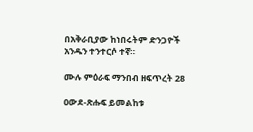በአቅራቢያው ከነበሩትም ድንጋዮች አንዱን ተንተርሶ ተኛ።

ሙሉ ምዕራፍ ማንበብ ዘፍጥረት 28

ዐውደ-ጽሑፍ ይመልከቱ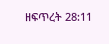ዘፍጥረት 28:11